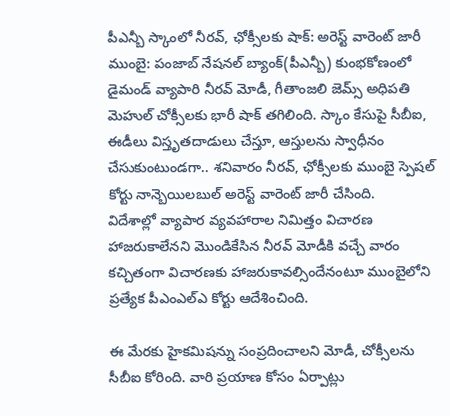పీఎన్బీ స్కాంలో నీరవ్, ఛోక్సీలకు షాక్: అరెస్ట్ వారెంట్ జారీ
ముంబై: పంజాబ్ నేషనల్ బ్యాంక్(పీఎన్బీ) కుంభకోణంలో డైమండ్ వ్యాపారి నీరవ్ మోడీ, గీతాంజలి జెమ్స్ అధిపతి మెహుల్ చోక్సీలకు భారీ షాక్ తగిలింది. స్కాం కేసుపై సీబీఐ, ఈడీలు విస్తృతదాడులు చేస్తూ, ఆస్తులను స్వాధీనం చేసుకుంటుండగా.. శనివారం నీరవ్, ఛోక్సీలకు ముంబై స్పెషల్ కోర్టు నాన్బెయిలబుల్ అరెస్ట్ వారెంట్ జారీ చేసింది.
విదేశాల్లో వ్యాపార వ్యవహారాల నిమిత్తం విచారణ హాజరుకాలేనని మొండికేసిన నీరవ్ మోడీకి వచ్చే వారం కచ్చితంగా విచారణకు హాజరుకావల్సిందేనంటూ ముంబైలోని ప్రత్యేక పీఎంఎల్ఎ కోర్టు ఆదేశించింది.

ఈ మేరకు హైకమిషన్ను సంప్రదించాలని మోడీ, చోక్సీలను సీబీఐ కోరింది. వారి ప్రయాణ కోసం ఏర్పాట్లు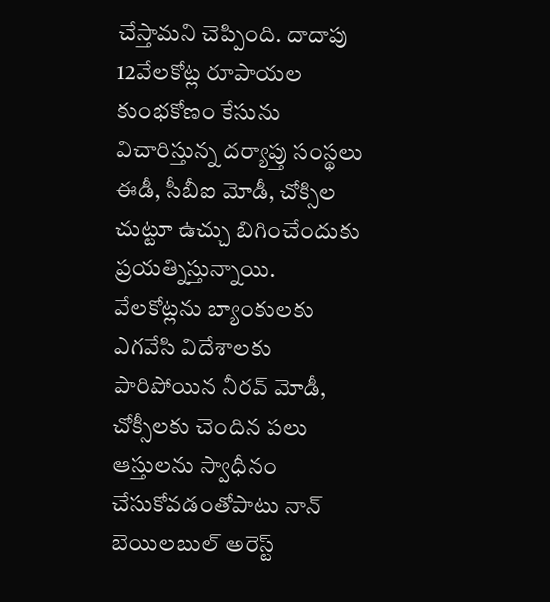చేస్తామని చెప్పింది. దాదాపు 12వేలకోట్ల రూపాయల కుంభకోణం కేసును విచారిస్తున్న దర్యాప్తు సంస్థలు ఈడీ, సీబీఐ మోడీ, చోక్సిల చుట్టూ ఉచ్చు బిగించేందుకు ప్రయత్నిస్తున్నాయి.
వేలకోట్లను బ్యాంకులకు ఎగవేసి విదేశాలకు పారిపోయిన నీరవ్ మోడీ, చోక్సీలకు చెందిన పలు ఆస్తులను స్వాధీనం చేసుకోవడంతోపాటు నాన్ బెయిలబుల్ అరెస్ట్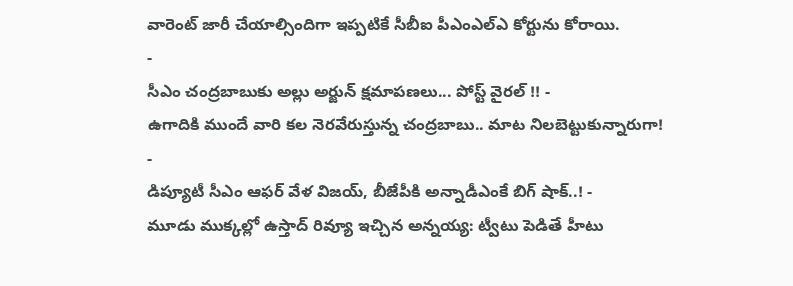వారెంట్ జారీ చేయాల్సిందిగా ఇప్పటికే సీబీఐ పీఎంఎల్ఎ కోర్టును కోరాయి.
-
సీఎం చంద్రబాబుకు అల్లు అర్జున్ క్షమాపణలు... పోస్ట్ వైరల్ !! -
ఉగాదికి ముందే వారి కల నెరవేరుస్తున్న చంద్రబాబు.. మాట నిలబెట్టుకున్నారుగా! -
డిప్యూటీ సీఎం ఆఫర్ వేళ విజయ్, బీజేపీకి అన్నాడీఎంకే బిగ్ షాక్..! -
మూడు ముక్కల్లో ఉస్తాద్ రివ్యూ ఇచ్చిన అన్నయ్య: ట్వీటు పెడితే హీటు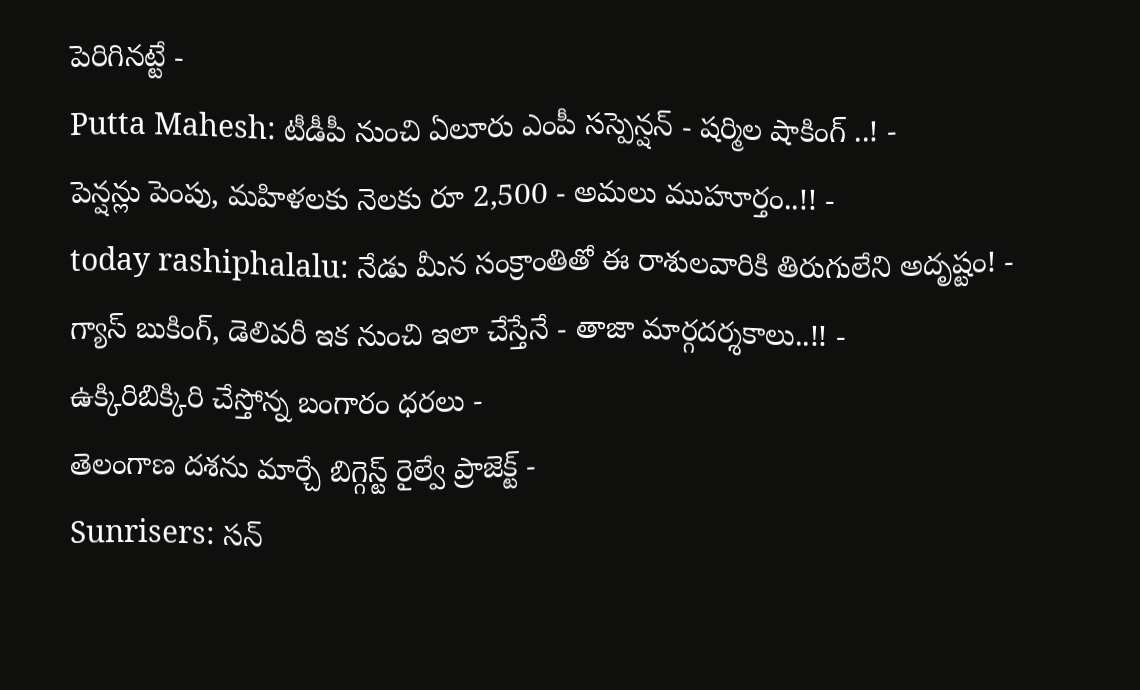పెరిగినట్టే -
Putta Mahesh: టీడీపీ నుంచి ఏలూరు ఎంపీ సస్పెన్షన్ - షర్మిల షాకింగ్ ..! -
పెన్షన్లు పెంపు, మహిళలకు నెలకు రూ 2,500 - అమలు ముహూర్తం..!! -
today rashiphalalu: నేడు మీన సంక్రాంతితో ఈ రాశులవారికి తిరుగులేని అదృష్టం! -
గ్యాస్ బుకింగ్, డెలివరీ ఇక నుంచి ఇలా చేస్తేనే - తాజా మార్గదర్శకాలు..!! -
ఉక్కిరిబిక్కిరి చేస్తోన్న బంగారం ధరలు -
తెలంగాణ దశను మార్చే బిగ్గెస్ట్ రైల్వే ప్రాజెక్ట్ -
Sunrisers: సన్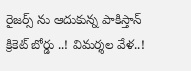రైజర్స్ ను ఆదుకున్న పాకిస్తాన్ క్రికెట్ బోర్డు ..! విమర్శల వేళ..!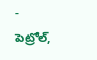-
పెట్రోల్,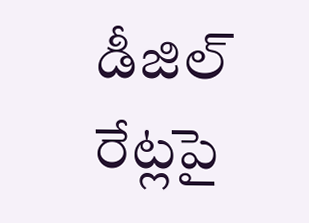డీజిల్ రేట్లపై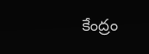కేంద్రం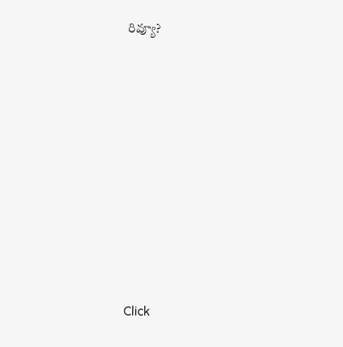రివ్యూ?












Click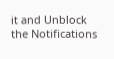it and Unblock the Notifications